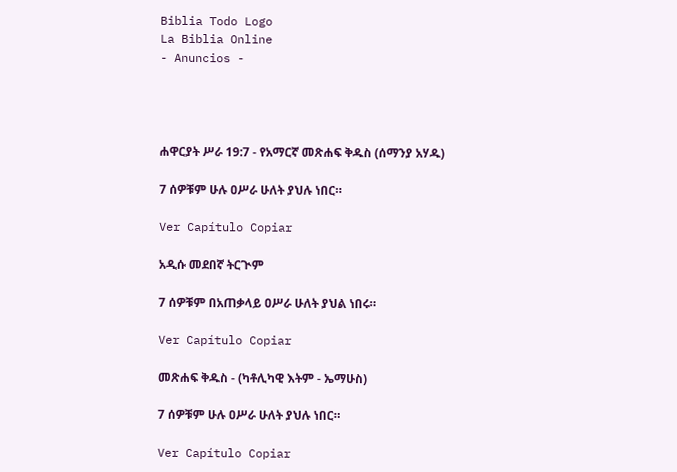Biblia Todo Logo
La Biblia Online
- Anuncios -




ሐዋርያት ሥራ 19:7 - የአማርኛ መጽሐፍ ቅዱስ (ሰማንያ አሃዱ)

7 ሰዎቹም ሁሉ ዐሥራ ሁለት ያህሉ ነበር።

Ver Capítulo Copiar

አዲሱ መደበኛ ትርጒም

7 ሰዎቹም በአጠቃላይ ዐሥራ ሁለት ያህል ነበሩ።

Ver Capítulo Copiar

መጽሐፍ ቅዱስ - (ካቶሊካዊ እትም - ኤማሁስ)

7 ሰዎቹም ሁሉ ዐሥራ ሁለት ያህሉ ነበር።

Ver Capítulo Copiar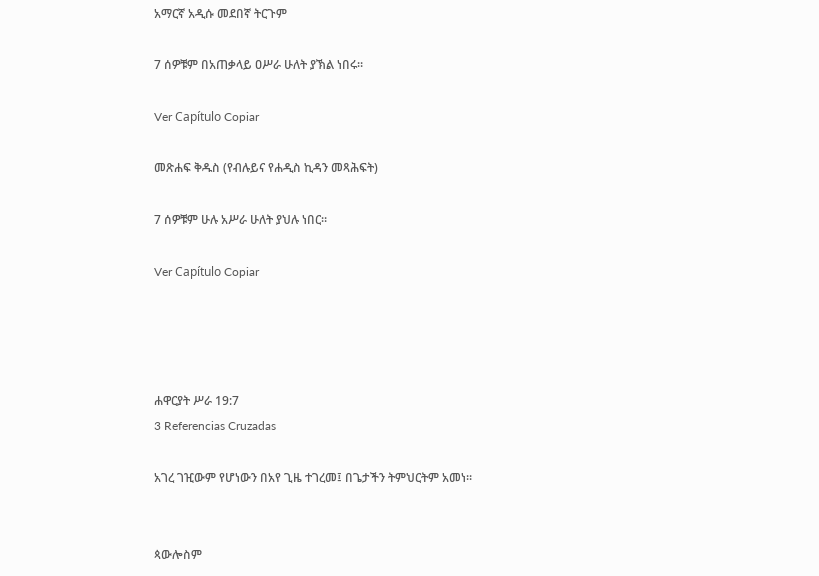አማርኛ አዲሱ መደበኛ ትርጉም

7 ሰዎቹም በአጠቃላይ ዐሥራ ሁለት ያኽል ነበሩ።

Ver Capítulo Copiar

መጽሐፍ ቅዱስ (የብሉይና የሐዲስ ኪዳን መጻሕፍት)

7 ሰዎቹም ሁሉ አሥራ ሁለት ያህሉ ነበር።

Ver Capítulo Copiar




ሐዋርያት ሥራ 19:7
3 Referencias Cruzadas

አገረ ገዢውም የሆነውን በአየ ጊዜ ተገረመ፤ በጌታችን ትምህርትም አመነ።


ጳውሎስም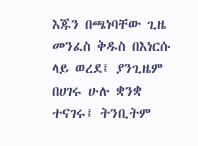እጁን በጫነባቸው ጊዜ መንፈስ ቅዱስ በእነርሱ ላይ ወረደ፤ ያንጊዜም በሀገሩ ሁሉ ቋንቋ ተናገሩ፤ ትንቢትም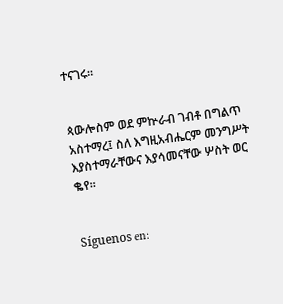ተናገሩ።


ጳውሎስም ወደ ምኵራብ ገብቶ በግልጥ አስተማረ፤ ስለ እግዚአብሔርም መንግሥት እያስተማራቸውና እያሳመናቸው ሦስት ወር ቈየ።


Síguenos en: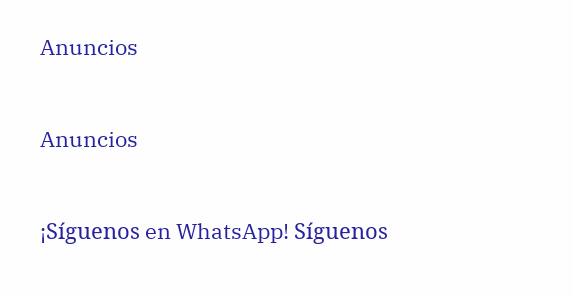Anuncios


Anuncios


¡Síguenos en WhatsApp! Síguenos